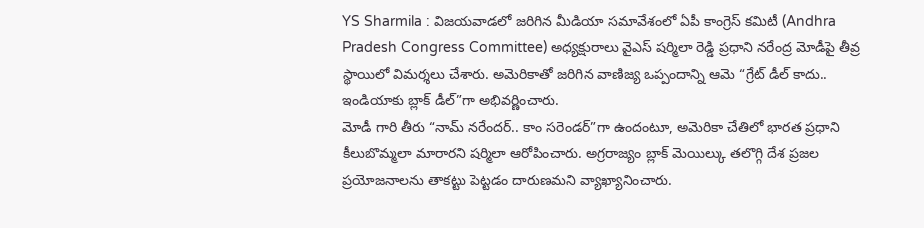YS Sharmila : విజయవాడలో జరిగిన మీడియా సమావేశంలో ఏపీ కాంగ్రెస్ కమిటీ (Andhra Pradesh Congress Committee) అధ్యక్షురాలు వైఎస్ షర్మిలా రెడ్డి ప్రధాని నరేంద్ర మోడీపై తీవ్ర స్థాయిలో విమర్శలు చేశారు. అమెరికాతో జరిగిన వాణిజ్య ఒప్పందాన్ని ఆమె “గ్రేట్ డీల్ కాదు.. ఇండియాకు బ్లాక్ డీల్”గా అభివర్ణించారు.
మోడీ గారి తీరు “నామ్ నరేందర్.. కాం సరెండర్”గా ఉందంటూ, అమెరికా చేతిలో భారత ప్రధాని కీలుబొమ్మలా మారారని షర్మిలా ఆరోపించారు. అగ్రరాజ్యం బ్లాక్ మెయిల్కు తలొగ్గి దేశ ప్రజల ప్రయోజనాలను తాకట్టు పెట్టడం దారుణమని వ్యాఖ్యానించారు.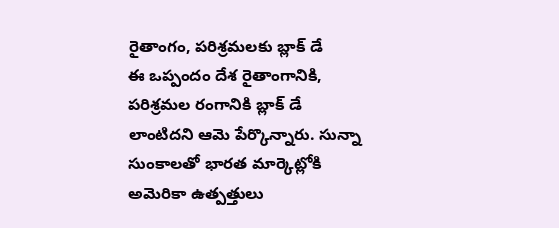రైతాంగం, పరిశ్రమలకు బ్లాక్ డే
ఈ ఒప్పందం దేశ రైతాంగానికి, పరిశ్రమల రంగానికి బ్లాక్ డే లాంటిదని ఆమె పేర్కొన్నారు. సున్నా సుంకాలతో భారత మార్కెట్లోకి అమెరికా ఉత్పత్తులు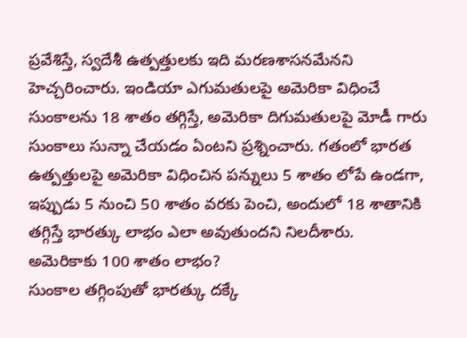ప్రవేశిస్తే, స్వదేశీ ఉత్పత్తులకు ఇది మరణశాసనమేనని హెచ్చరించారు. ఇండియా ఎగుమతులపై అమెరికా విధించే సుంకాలను 18 శాతం తగ్గిస్తే, అమెరికా దిగుమతులపై మోడీ గారు సుంకాలు సున్నా చేయడం ఏంటని ప్రశ్నించారు. గతంలో భారత ఉత్పత్తులపై అమెరికా విధించిన పన్నులు 5 శాతం లోపే ఉండగా, ఇప్పుడు 5 నుంచి 50 శాతం వరకు పెంచి, అందులో 18 శాతానికి తగ్గిస్తే భారత్కు లాభం ఎలా అవుతుందని నిలదీశారు.
అమెరికాకు 100 శాతం లాభం?
సుంకాల తగ్గింపుతో భారత్కు దక్కే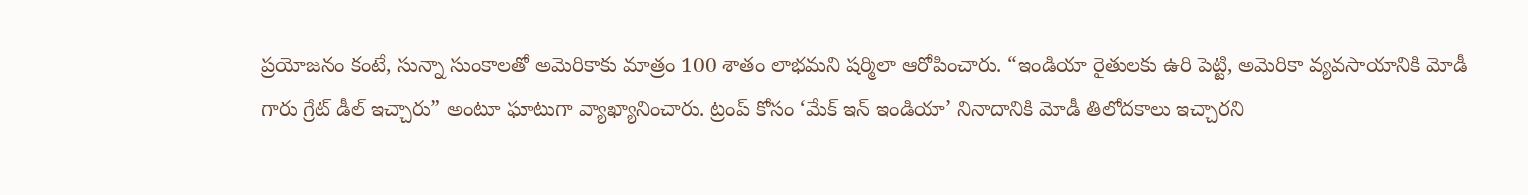ప్రయోజనం కంటే, సున్నా సుంకాలతో అమెరికాకు మాత్రం 100 శాతం లాభమని షర్మిలా ఆరోపించారు. “ఇండియా రైతులకు ఉరి పెట్టి, అమెరికా వ్యవసాయానికి మోడీ గారు గ్రేట్ డీల్ ఇచ్చారు” అంటూ ఘాటుగా వ్యాఖ్యానించారు. ట్రంప్ కోసం ‘మేక్ ఇన్ ఇండియా’ నినాదానికి మోడీ తిలోదకాలు ఇచ్చారని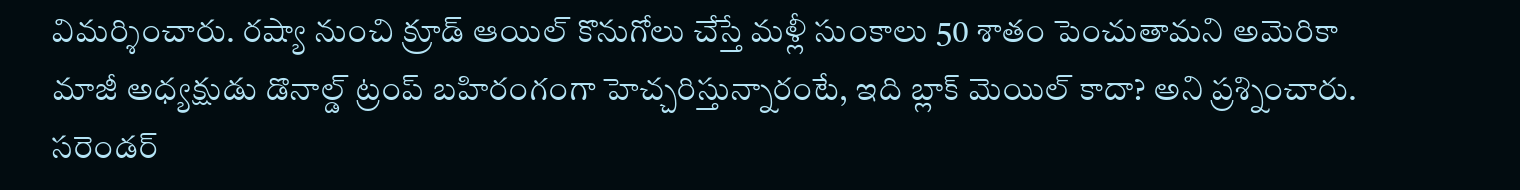విమర్శించారు. రష్యా నుంచి క్రూడ్ ఆయిల్ కొనుగోలు చేస్తే మళ్లీ సుంకాలు 50 శాతం పెంచుతామని అమెరికా మాజీ అధ్యక్షుడు డొనాల్డ్ ట్రంప్ బహిరంగంగా హెచ్చరిస్తున్నారంటే, ఇది బ్లాక్ మెయిల్ కాదా? అని ప్రశ్నించారు.
సరెండర్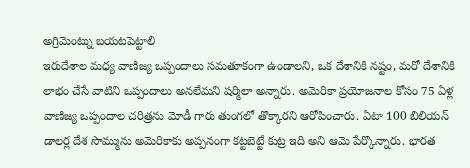అగ్రిమెంట్ను బయటపెట్టాలి
ఇరుదేశాల మధ్య వాణిజ్య ఒప్పందాలు సమతూకంగా ఉండాలని, ఒక దేశానికి నష్టం, మరో దేశానికి లాభం చేసే వాటిని ఒప్పందాలు అనలేమని షర్మిలా అన్నారు. అమెరికా ప్రయోజనాల కోసం 75 ఏళ్ల వాణిజ్య ఒప్పందాల చరిత్రను మోడీ గారు తుంగలో తొక్కారని ఆరోపించారు. ఏటా 100 బిలియన్ డాలర్ల దేశ సొమ్మును అమెరికాకు అప్పనంగా కట్టబెట్టే కుట్ర ఇది అని ఆమె పేర్కొన్నారు. భారత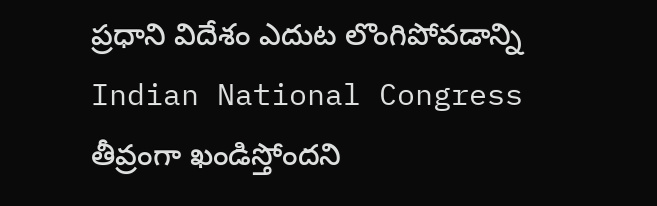ప్రధాని విదేశం ఎదుట లొంగిపోవడాన్ని Indian National Congress తీవ్రంగా ఖండిస్తోందని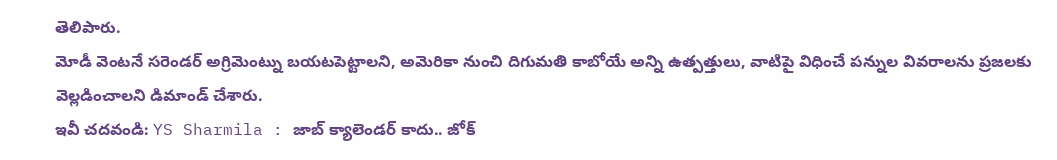తెలిపారు.
మోడీ వెంటనే సరెండర్ అగ్రిమెంట్ను బయటపెట్టాలని, అమెరికా నుంచి దిగుమతి కాబోయే అన్ని ఉత్పత్తులు, వాటిపై విధించే పన్నుల వివరాలను ప్రజలకు వెల్లడించాలని డిమాండ్ చేశారు.
ఇవీ చదవండి: YS Sharmila : జాబ్ క్యాలెండర్ కాదు.. జోక్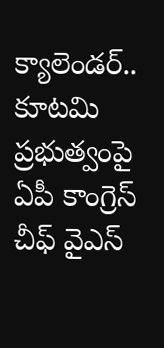క్యాలెండర్.. కూటమి ప్రభుత్వంపై ఏపీ కాంగ్రెస్ చీఫ్ వైఎస్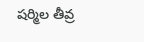షర్మిల తీవ్ర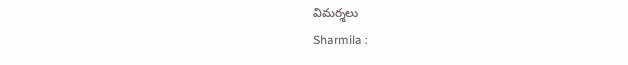విమర్శలు
Sharmila :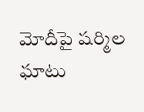మోదీపై షర్మిల ఘాటు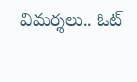విమర్శలు.. ఓట్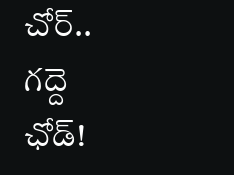చోర్.. గద్దె ఛోడ్!